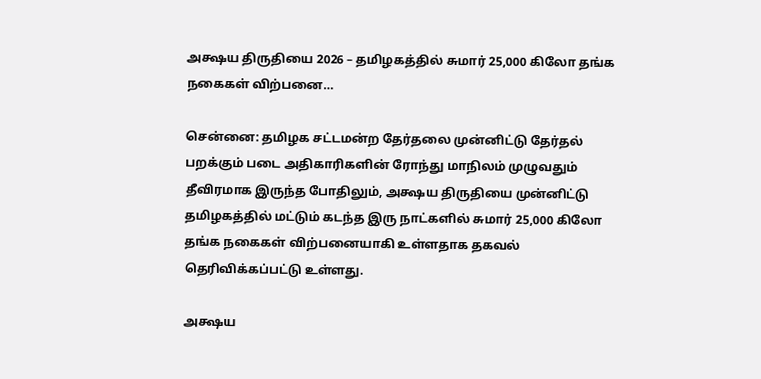அக்ஷய திருதியை 2026 – தமிழகத்தில் சுமார் 25,000 கிலோ தங்க நகைகள் விற்பனை…

சென்னை: தமிழக சட்டமன்ற தேர்தலை முன்னிட்டு தேர்தல் பறக்கும் படை அதிகாரிகளின் ரோந்து மாநிலம் முழுவதும் தீவிரமாக இருந்த போதிலும், அக்ஷய திருதியை முன்னிட்டு தமிழகத்தில் மட்டும் கடந்த இரு நாட்களில் சுமார் 25,000 கிலோ தங்க நகைகள் விற்பனையாகி உள்ளதாக தகவல் தெரிவிக்கப்பட்டு உள்ளது.

அக்ஷய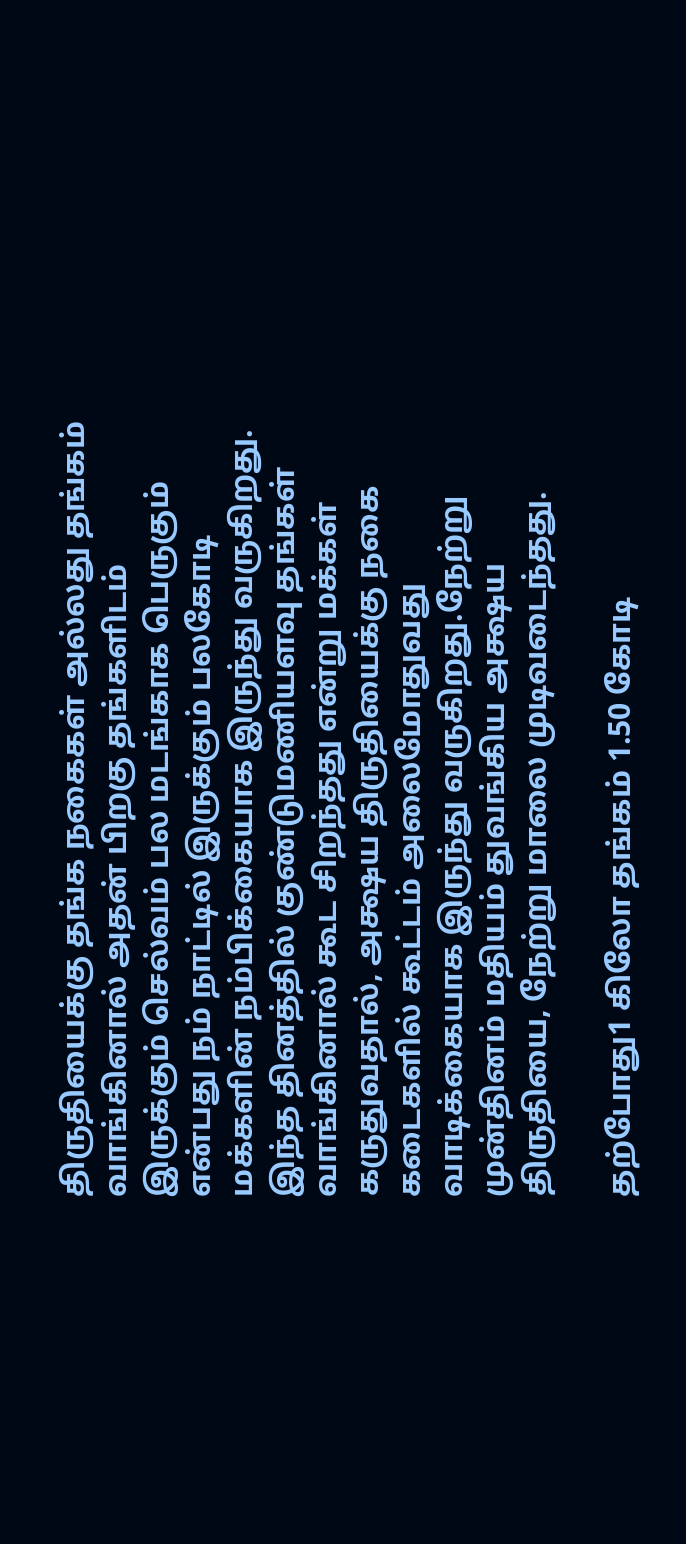திருதியைக்கு தங்க நகைகள் அல்லது தங்கம் வாங்கினால் அதன் பிறகு தங்களிடம் இருக்கும் செல்வம் பல மடங்காக பெருகும் என்பது நம் நாட்டில் இருக்கும் பலகோடி மக்களின் நம்பிக்கையாக இருந்து வருகிறது. இந்த தினத்தில் குண்டுமணியளவு தங்கள் வாங்கினால் கூட சிறந்தது என்று மக்கள் கருதுவதால், அக்ஷய திருதியைக்கு நகை கடைகளில் கூட்டம் அலைமோதுவது வாடிக்கையாக இருந்து வருகிறது.நேற்று முன்தினம் மதியம் துவங்கிய அக்ஷய திருதியை, நேற்று மாலை முடிவடைந்தது.

தற்போது1 கிலோ தங்கம் 1.50 கோடி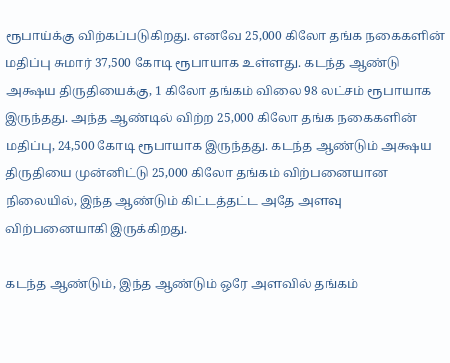ரூபாய்க்கு விற்கப்படுகிறது. எனவே 25,000 கிலோ தங்க நகைகளின் மதிப்பு சுமார் 37,500 கோடி ரூபாயாக உள்ளது. கடந்த ஆண்டு அக்ஷய திருதியைக்கு, 1 கிலோ தங்கம் விலை 98 லட்சம் ரூபாயாக இருந்தது. அந்த ஆண்டில் விற்ற 25,000 கிலோ தங்க நகைகளின் மதிப்பு, 24,500 கோடி ரூபாயாக இருந்தது. கடந்த ஆண்டும் அக்ஷய திருதியை முன்னிட்டு 25,000 கிலோ தங்கம் விற்பனையான நிலையில், இந்த ஆண்டும் கிட்டத்தட்ட அதே அளவு விற்பனையாகி இருக்கிறது.

கடந்த ஆண்டும், இந்த ஆண்டும் ஒரே அளவில் தங்கம்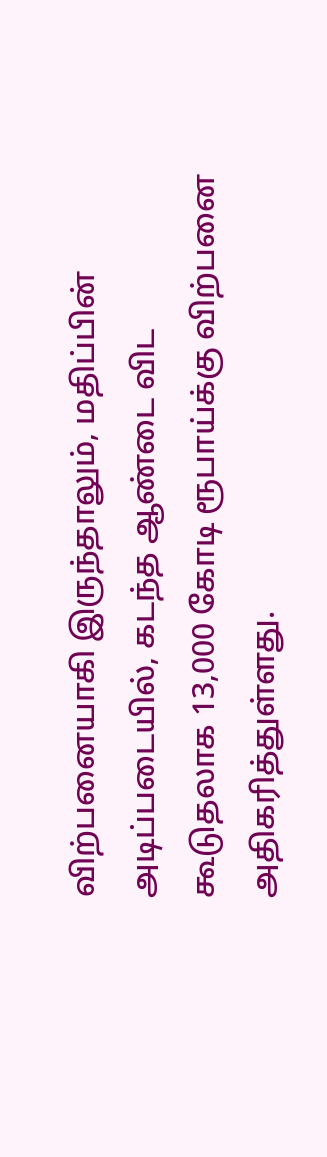விற்பனையாகி இருந்தாலும், மதிப்பின் அடிப்படையில், கடந்த ஆண்டை விட கூடுதலாக 13,000 கோடி ரூபாய்க்கு விற்பனை அதிகரித்துள்ளது.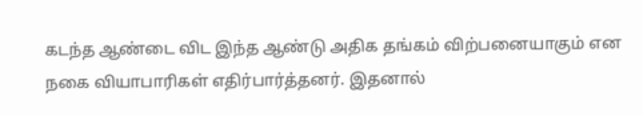கடந்த ஆண்டை விட இந்த ஆண்டு அதிக தங்கம் விற்பனையாகும் என நகை வியாபாரிகள் எதிர்பார்த்தனர். இதனால்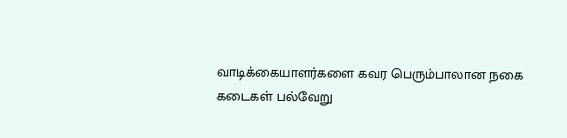வாடிக்கையாளர்களை கவர பெரும்பாலான நகை கடைகள் பல்வேறு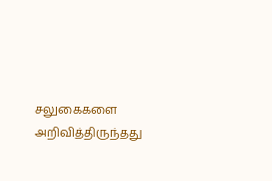சலுகைகளை அறிவித்திருந்தது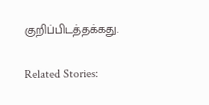குறிப்பிடத்தக்கது.

Related Stories: